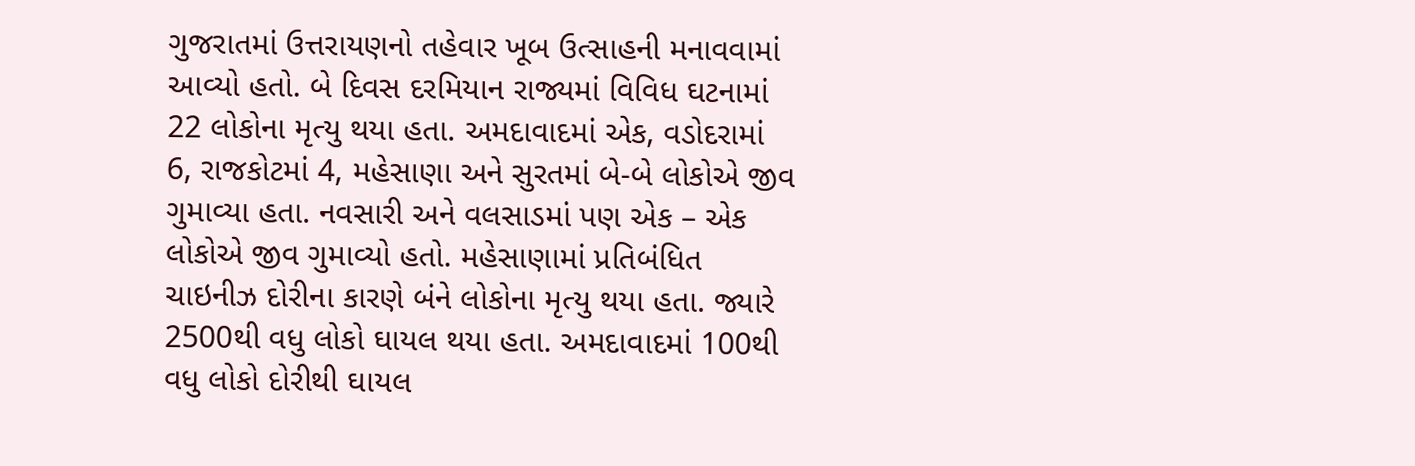ગુજરાતમાં ઉત્તરાયણનો તહેવાર ખૂબ ઉત્સાહની મનાવવામાં આવ્યો હતો. બે દિવસ દરમિયાન રાજ્યમાં વિવિધ ઘટનામાં 22 લોકોના મૃત્યુ થયા હતા. અમદાવાદમાં એક, વડોદરામાં 6, રાજકોટમાં 4, મહેસાણા અને સુરતમાં બે-બે લોકોએ જીવ ગુમાવ્યા હતા. નવસારી અને વલસાડમાં પણ એક – એક લોકોએ જીવ ગુમાવ્યો હતો. મહેસાણામાં પ્રતિબંધિત ચાઇનીઝ દોરીના કારણે બંને લોકોના મૃત્યુ થયા હતા. જ્યારે 2500થી વધુ લોકો ઘાયલ થયા હતા. અમદાવાદમાં 100થી વધુ લોકો દોરીથી ઘાયલ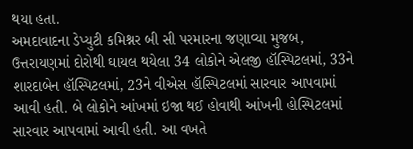થયા હતા.
અમદાવાદના ડેપ્યુટી કમિશ્નર બી સી પરમારના જણાવ્યા મુજબ, ઉત્તરાયણમાં દોરોથી ઘાયલ થયેલા 34 લોકોને એલજી હૉસ્પિટલમાં, 33ને શારદાબેન હૉસ્પિટલમાં, 23ને વીએસ હૉસ્પિટલમાં સારવાર આપવામાં આવી હતી. બે લોકોને આંખમાં ઇજા થઈ હોવાથી આંખની હોસ્પિટલમાં સારવાર આપવામાં આવી હતી. આ વખતે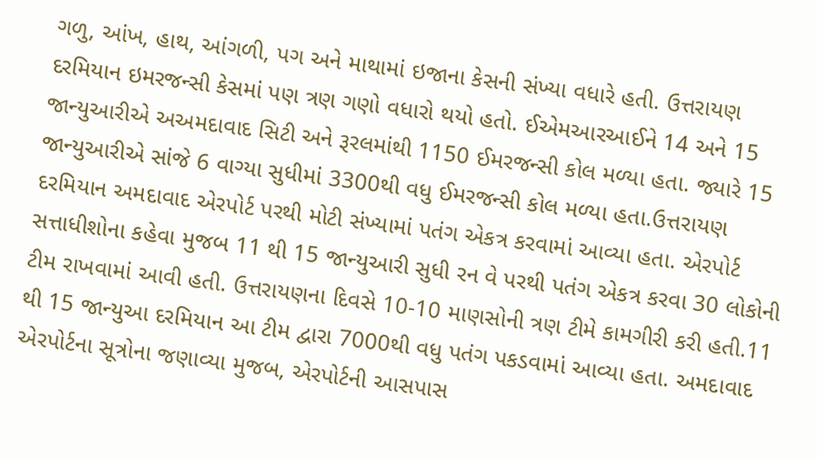ગળુ, આંખ, હાથ, આંગળી, પગ અને માથામાં ઇજાના કેસની સંખ્યા વધારે હતી. ઉત્તરાયણ દરમિયાન ઇમરજન્સી કેસમાં પણ ત્રણ ગણો વધારો થયો હતો. ઈએમઆરઆઈને 14 અને 15 જાન્યુઆરીએ અઅમદાવાદ સિટી અને રૂરલમાંથી 1150 ઈમરજન્સી કોલ મળ્યા હતા. જ્યારે 15 જાન્યુઆરીએ સાંજે 6 વાગ્યા સુધીમાં 3300થી વધુ ઈમરજન્સી કોલ મળ્યા હતા.ઉત્તરાયણ દરમિયાન અમદાવાદ એરપોર્ટ પરથી મોટી સંખ્યામાં પતંગ એકત્ર કરવામાં આવ્યા હતા. એરપોર્ટ સત્તાધીશોના કહેવા મુજબ 11 થી 15 જાન્યુઆરી સુધી રન વે પરથી પતંગ એકત્ર કરવા 30 લોકોની ટીમ રાખવામાં આવી હતી. ઉત્તરાયણના દિવસે 10-10 માણસોની ત્રણ ટીમે કામગીરી કરી હતી.11 થી 15 જાન્યુઆ દરમિયાન આ ટીમ દ્વારા 7000થી વધુ પતંગ પકડવામાં આવ્યા હતા. અમદાવાદ એરપોર્ટના સૂત્રોના જણાવ્યા મુજબ, એરપોર્ટની આસપાસ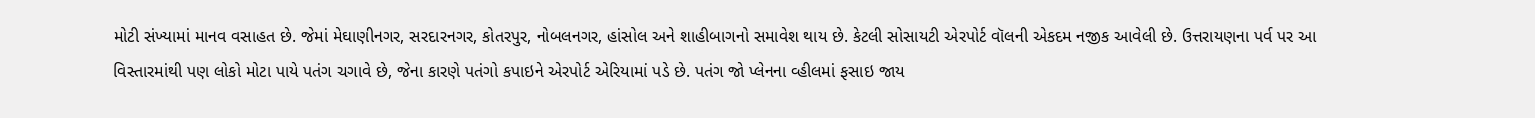મોટી સંખ્યામાં માનવ વસાહત છે. જેમાં મેઘાણીનગર, સરદારનગર, કોતરપુર, નોબલનગર, હાંસોલ અને શાહીબાગનો સમાવેશ થાય છે. કેટલી સોસાયટી એરપોર્ટ વૉલની એકદમ નજીક આવેલી છે. ઉત્તરાયણના પર્વ પર આ વિસ્તારમાંથી પણ લોકો મોટા પાયે પતંગ ચગાવે છે, જેના કારણે પતંગો કપાઇને એરપોર્ટ એરિયામાં પડે છે. પતંગ જો પ્લેનના વ્હીલમાં ફસાઇ જાય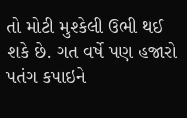તો મોટી મુશ્કેલી ઉભી થઈ શકે છે. ગત વર્ષે પણ હજારો પતંગ કપાઇને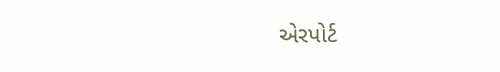એરપોર્ટ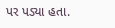પર પડ્યા હતા.